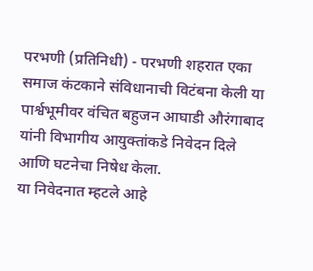परभणी (प्रतिनिधी) - परभणी शहरात एका समाज कंटकाने संविधानाची विटंबना केली या पार्श्वभूमीवर वंचित बहुजन आघाडी औरंगाबाद यांनी विभागीय आयुक्तांकडे निवेदन दिले आणि घटनेचा निषेध केला.
या निवेदनात म्हटले आहे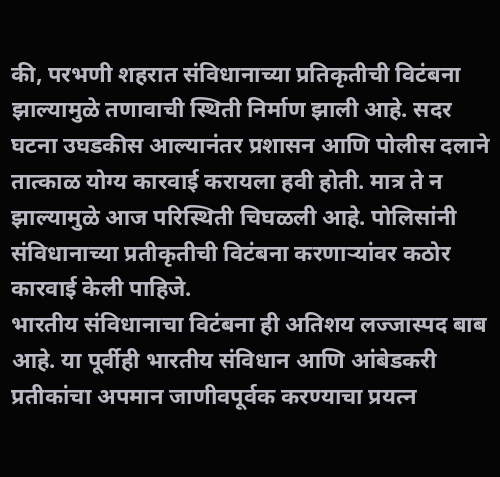की, परभणी शहरात संविधानाच्या प्रतिकृतीची विटंबना झाल्यामुळे तणावाची स्थिती निर्माण झाली आहे. सदर घटना उघडकीस आल्यानंतर प्रशासन आणि पोलीस दलाने तात्काळ योग्य कारवाई करायला हवी होती. मात्र ते न झाल्यामुळे आज परिस्थिती चिघळली आहे. पोलिसांनी संविधानाच्या प्रतीकृतीची विटंबना करणाऱ्यांवर कठोर कारवाई केली पाहिजे.
भारतीय संविधानाचा विटंबना ही अतिशय लज्जास्पद बाब आहे. या पूर्वीही भारतीय संविधान आणि आंबेडकरी प्रतीकांचा अपमान जाणीवपूर्वक करण्याचा प्रयत्न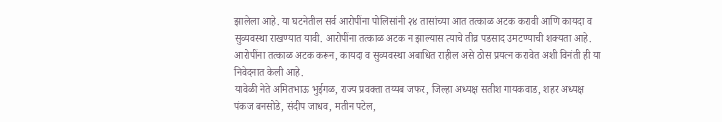झालेला आहे. या घटनेतील सर्व आरोपींना पोलिसांनी २४ तासांच्या आत तत्काळ अटक करावी आणि कायदा व सुव्यवस्था राखण्यात यावी. आरोपींना तत्काळ अटक न झाल्यास त्याचे तीव्र पडसाद उमटण्याची शक्यता आहे. आरोपींना तत्काळ अटक करून, कायदा व सुव्यवस्था अबाधित राहील असे ठोस प्रयत्न करावेत अशी विनंती ही या निवेदनात केली आहे.
यावेळी नेते अमितभाऊ भुईगळ, राज्य प्रवक्ता तय्यब जफर, जिल्हा अध्यक्ष सतीश गायकवाड, शहर अध्यक्ष पंकज बनसोडे, संदीप जाधव, मतीन पटेल,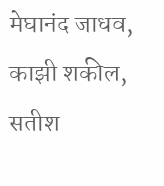मेघानंद जाधव, काझी शकील, सतीश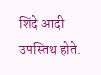शिंदे आदी उपस्तिथ होते.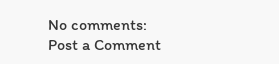No comments:
Post a Comment